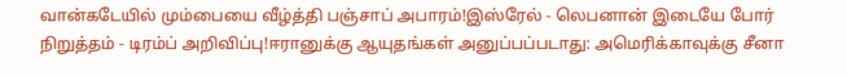வான்கடேயில் மும்பையை வீழ்த்தி பஞ்சாப் அபாரம்!இஸ்ரேல் - லெபனான் இடையே போர் நிறுத்தம் - டிரம்ப் அறிவிப்பு!ஈரானுக்கு ஆயுதங்கள் அனுப்பப்படாது: அமெரிக்காவுக்கு சீனா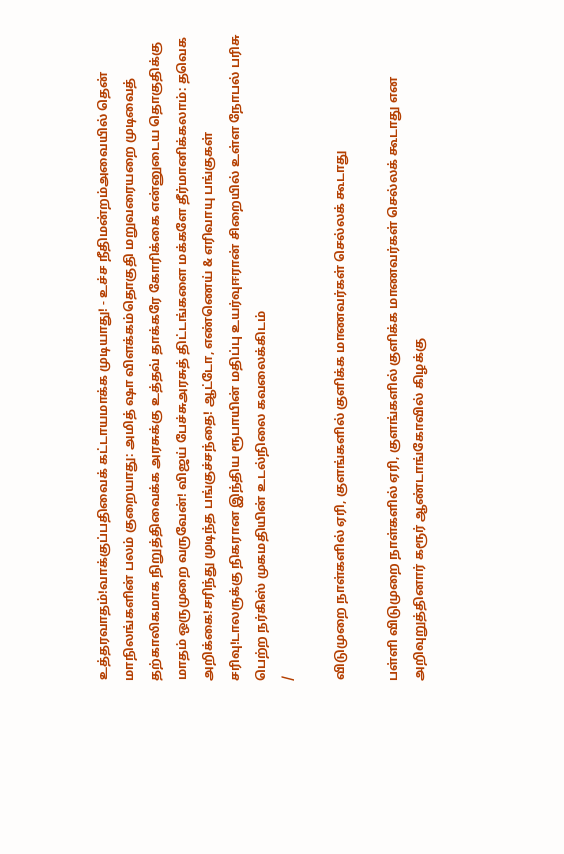உத்தரவாதம்!வாக்குப்பதிவைக் கட்டாயமாக்க முடியாது! - உச்ச நீதிமன்றம்அவையில் தென் மாநிலங்களின் பலம் குறையாது: அமித் ஷா விளக்கம்தொகுதி மறுவரையறை முடிவைத் தற்காலிகமாக நிறுத்திவைக்க அரசுக்கு உத்தவ் தாக்கரே கோரிக்கை என்னுடைய தொகுதிக்கு மாதம் ஒருமுறை வருவேன்! விஜய் பேச்சுஅரசுத் திட்டங்களை மக்களே தீர்மானிக்கலாம்: தவெக அறிக்கை!சரிந்து முடிந்த பங்குச்சந்தை! ஆட்டோ, எண்ணெய் & எரிவாயு பங்குகள் சரிவு!டாலருக்கு நிகரான இந்திய ரூபாயின் மதிப்பு உயர்வுஈரான் சிறையில் உள்ள நோபல் பரிசு பெற்ற நர்கிஸ் முகமதியின் உடல்நிலை கவலைக்கிடம்
/

விடுமுறை நாள்களில் ஏரி, குளங்களில் குளிக்க மாணவர்கள் செல்லக் கூடாது

பள்ளி விடுமுறை நாள்களில் ஏரி, குளங்களில் குளிக்க மாணவர்கள் செல்லக் கூடாது என அறிவுறுத்தினார் கரூர் ஆண்டாங்கோவில் கிழக்கு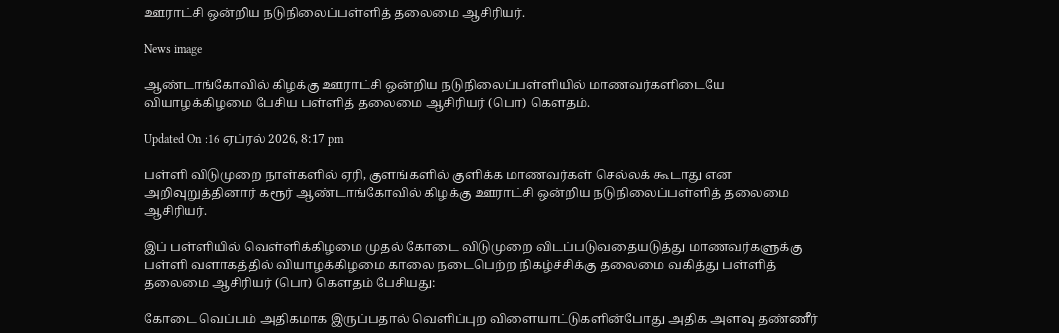ஊராட்சி ஒன்றிய நடுநிலைப்பள்ளித் தலைமை ஆசிரியர்.

News image

ஆண்டாங்கோவில் கிழக்கு ஊராட்சி ஒன்றிய நடுநிலைப்பள்ளியில் மாணவர்களிடையே வியாழக்கிழமை பேசிய பள்ளித் தலைமை ஆசிரியர் (பொ) கெளதம்.

Updated On :16 ஏப்ரல் 2026, 8:17 pm

பள்ளி விடுமுறை நாள்களில் ஏரி, குளங்களில் குளிக்க மாணவர்கள் செல்லக் கூடாது என அறிவுறுத்தினார் கரூர் ஆண்டாங்கோவில் கிழக்கு ஊராட்சி ஒன்றிய நடுநிலைப்பள்ளித் தலைமை ஆசிரியர்.

இப் பள்ளியில் வெள்ளிக்கிழமை முதல் கோடை விடுமுறை விடப்படுவதையடுத்து மாணவர்களுக்கு பள்ளி வளாகத்தில் வியாழக்கிழமை காலை நடைபெற்ற நிகழ்ச்சிக்கு தலைமை வகித்து பள்ளித் தலைமை ஆசிரியர் (பொ) கெளதம் பேசியது:

கோடை வெப்பம் அதிகமாக இருப்பதால் வெளிப்புற விளையாட்டுகளின்போது அதிக அளவு தண்ணீர்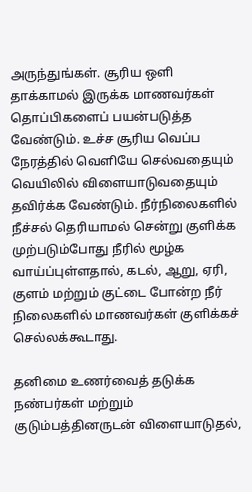அருந்துங்கள். சூரிய ஒளி தாக்காமல் இருக்க மாணவர்கள் தொப்பிகளைப் பயன்படுத்த வேண்டும். உச்ச சூரிய வெப்ப நேரத்தில் வெளியே செல்வதையும் வெயிலில் விளையாடுவதையும் தவிர்க்க வேண்டும். நீர்நிலைகளில் நீச்சல் தெரியாமல் சென்று குளிக்க முற்படும்போது நீரில் மூழ்க வாய்ப்புள்ளதால், கடல், ஆறு, ஏரி, குளம் மற்றும் குட்டை போன்ற நீர் நிலைகளில் மாணவர்கள் குளிக்கச் செல்லக்கூடாது.

தனிமை உணர்வைத் தடுக்க நண்பர்கள் மற்றும் குடும்பத்தினருடன் விளையாடுதல்,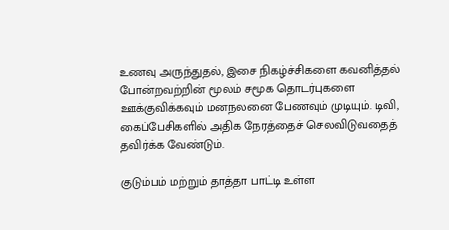உணவு அருந்துதல், இசை நிகழ்ச்சிகளை கவனித்தல் போன்றவற்றின் மூலம் சமூக தொடர்புகளை ஊக்குவிக்கவும் மனநலனை பேணவும் முடியும். டிவி, கைப்பேசிகளில் அதிக நேரத்தைச் செலவிடுவதைத் தவிர்க்க வேண்டும்.

குடும்பம் மற்றும் தாத்தா பாட்டி உள்ள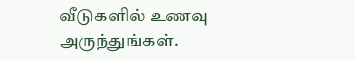வீடுகளில் உணவு அருந்துங்கள்.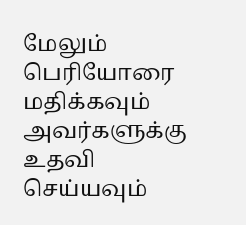மேலும் பெரியோரை மதிக்கவும் அவர்களுக்கு உதவி செய்யவும்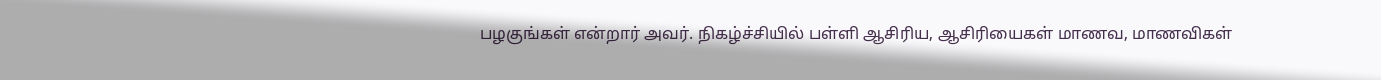பழகுங்கள் என்றார் அவர். நிகழ்ச்சியில் பள்ளி ஆசிரிய, ஆசிரியைகள் மாணவ, மாணவிகள்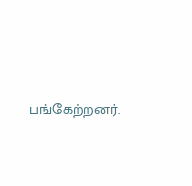பங்கேற்றனர்.